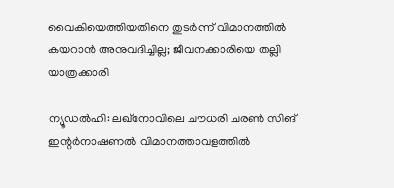വൈകിയെത്തിയതിനെ തുടർന്ന് വിമാനത്തിൽ കയറാൻ അനുവദിച്ചില്ല; ജീവനക്കാരിയെ തല്ലി യാത്രക്കാരി

ന്യൂഡൽഹി: ലഖ്നോവിലെ ചൗധരി ചരൺ സിങ് ഇന്റർനാഷണൽ വിമാനത്താവളത്തിൽ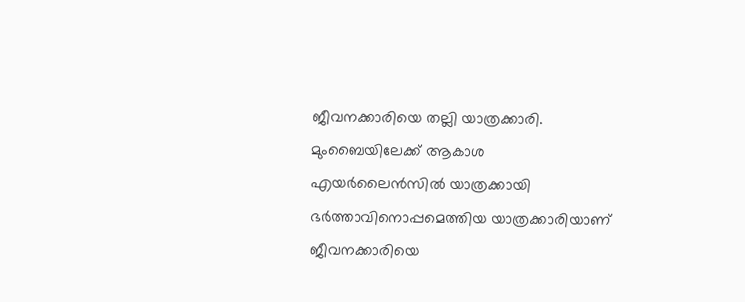ജീവനക്കാരിയെ തല്ലി യാത്രക്കാരി. മുംബൈയിലേക്ക് ആകാശ എയർലൈൻസിൽ യാത്രക്കായി ഭർത്താവിനൊപ്പമെത്തിയ യാത്രക്കാരിയാണ് ജീവനക്കാരിയെ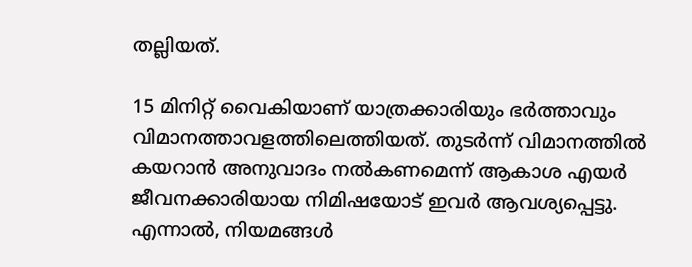തല്ലിയത്.

15 മിനിറ്റ് വൈകിയാണ് യാത്രക്കാരിയും ഭർത്താവും വിമാനത്താവളത്തിലെത്തിയത്. തുടർന്ന് വിമാനത്തിൽ കയറാൻ അനുവാദം നൽകണമെന്ന് ആകാശ എയർ ജീവനക്കാരിയായ നിമിഷയോട് ഇവർ ആവശ്യപ്പെട്ടു. എന്നാൽ, നിയമങ്ങൾ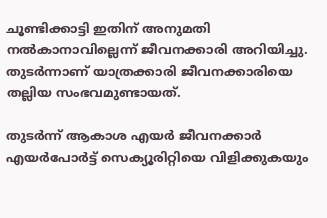ചൂണ്ടിക്കാട്ടി ഇതിന് അനുമതി നൽകാനാവില്ലെന്ന് ജീവനക്കാരി അറിയിച്ചു. തുടർന്നാണ് യാത്രക്കാരി ജീവനക്കാരിയെ തല്ലിയ സംഭവമുണ്ടായത്.

തുടർന്ന് ആകാശ എയർ ജീവനക്കാർ എയർപോർട്ട് സെക്യൂരിറ്റിയെ വിളിക്കുകയും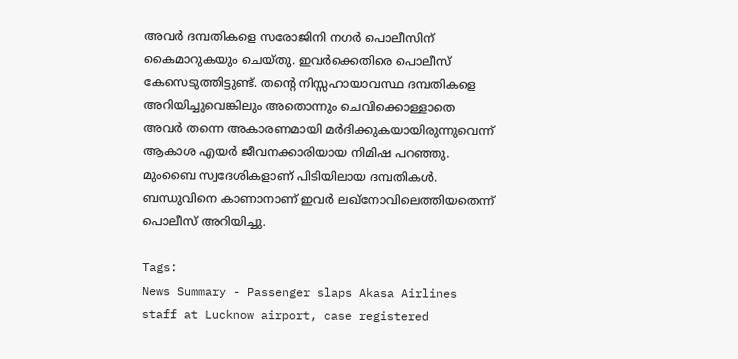അവർ ദമ്പതികളെ സരോജിനി നഗർ പൊലീസിന് കൈമാറുകയും ചെയ്തു. ഇവർക്കെതിരെ പൊലീസ് കേസെടുത്തിട്ടുണ്ട്. തന്റെ നിസ്സഹായാവസ്ഥ ദമ്പതികളെ അറിയിച്ചുവെങ്കിലും അതൊന്നും ചെവിക്കൊള്ളാതെ അവർ തന്നെ അകാരണമായി മർദിക്കുകയായിരുന്നുവെന്ന് ആകാശ എയർ ജീവനക്കാരിയായ നിമിഷ പറഞ്ഞു. മുംബൈ സ്വദേശികളാണ് പിടിയിലായ ദമ്പതികൾ. ബന്ധുവിനെ കാണാനാണ് ഇവർ ലഖ്നോവിലെത്തിയതെന്ന് പൊലീസ് അറിയിച്ചു.

Tags:
News Summary - Passenger slaps Akasa Airlines staff at Lucknow airport, case registered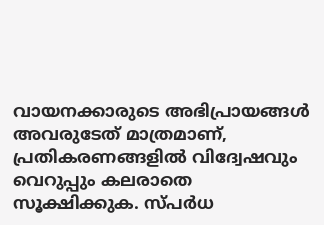വായനക്കാരുടെ അഭിപ്രായങ്ങള്‍ അവരുടേത് മാത്രമാണ്, പ്രതികരണങ്ങളിൽ വിദ്വേഷവും വെറുപ്പും കലരാതെ സൂക്ഷിക്കുക. സ്പർധ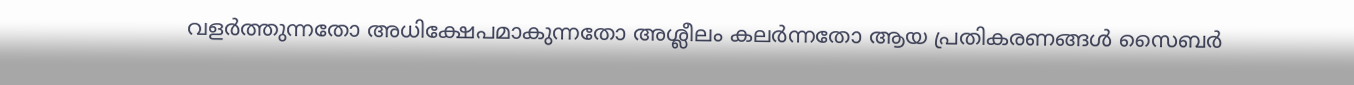വളർത്തുന്നതോ അധിക്ഷേപമാകുന്നതോ അശ്ലീലം കലർന്നതോ ആയ പ്രതികരണങ്ങൾ സൈബർ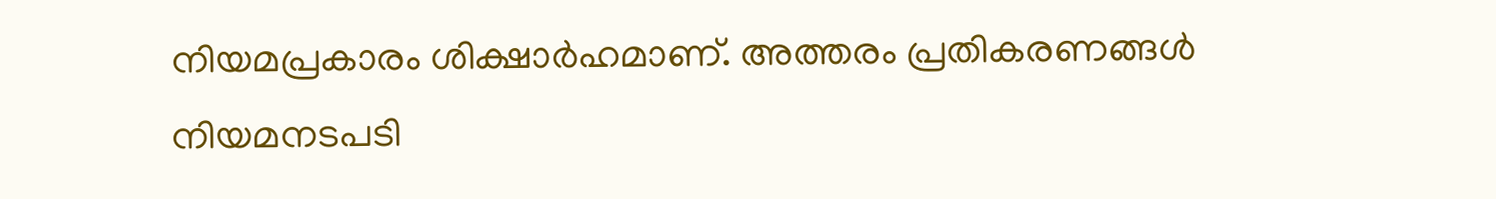നിയമപ്രകാരം ശിക്ഷാർഹമാണ്. അത്തരം പ്രതികരണങ്ങൾ നിയമനടപടി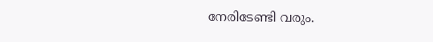നേരിടേണ്ടി വരും.